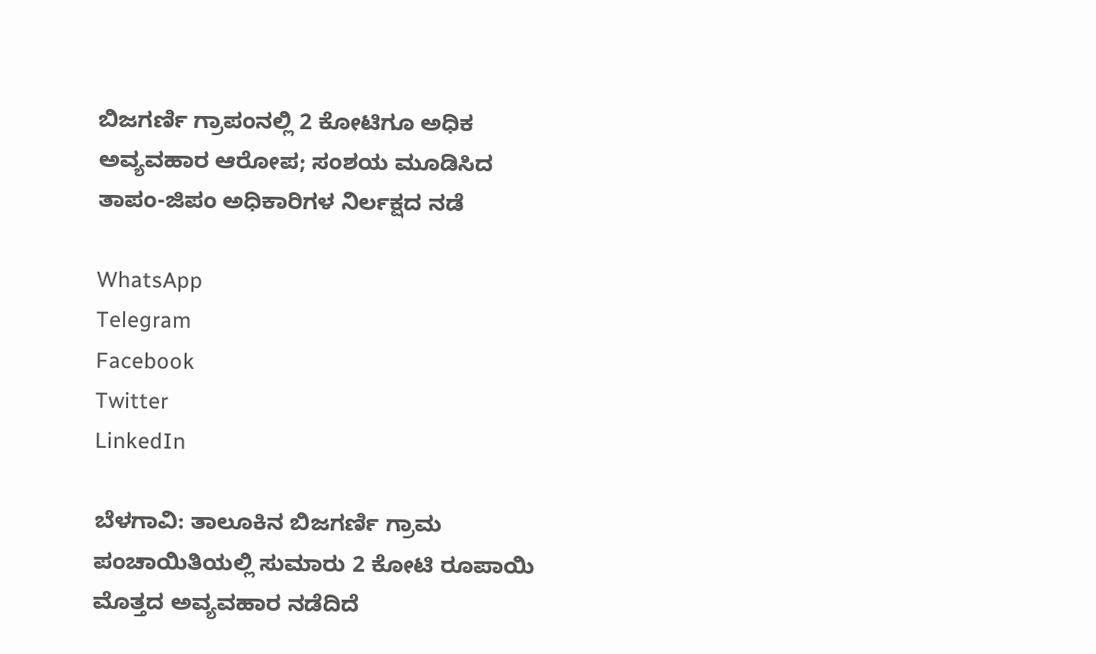ಬಿಜಗರ್ಣಿ ಗ್ರಾಪಂನಲ್ಲಿ 2 ಕೋಟಿಗೂ ಅಧಿಕ ಅವ್ಯವಹಾರ ಆರೋಪ; ಸಂಶಯ ಮೂಡಿಸಿದ ತಾಪಂ-ಜಿಪಂ ಅಧಿಕಾರಿಗಳ ನಿರ್ಲಕ್ಷದ ನಡೆ

WhatsApp
Telegram
Facebook
Twitter
LinkedIn

ಬೆಳಗಾವಿ: ತಾಲೂಕಿನ ಬಿಜಗರ್ಣಿ ಗ್ರಾಮ ಪಂಚಾಯಿತಿಯಲ್ಲಿ ಸುಮಾರು 2 ಕೋಟಿ ರೂಪಾಯಿ ಮೊತ್ತದ ಅವ್ಯವಹಾರ ನಡೆದಿದೆ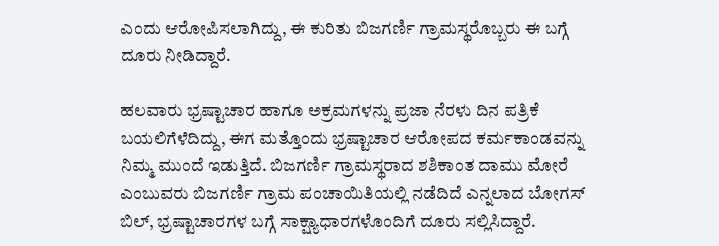ಎಂದು ಆರೋಪಿಸಲಾಗಿದ್ದು, ಈ ಕುರಿತು ಬಿಜಗರ್ಣಿ ಗ್ರಾಮಸ್ಥರೊಬ್ಬರು ಈ ಬಗ್ಗೆ ದೂರು ನೀಡಿದ್ದಾರೆ.

ಹಲವಾರು ಭ್ರಷ್ಟಾಚಾರ ಹಾಗೂ ಅಕ್ರಮಗಳನ್ನು ಪ್ರಜಾ ನೆರಳು ದಿನ ಪತ್ರಿಕೆ ಬಯಲಿಗೆಳೆದಿದ್ದು, ಈಗ ಮತ್ತೊಂದು ಭ್ರಷ್ಟಾಚಾರ ಆರೋಪದ ಕರ್ಮಕಾಂಡವನ್ನು ನಿಮ್ಮ ಮುಂದೆ ಇಡುತ್ತಿದೆ. ಬಿಜಗರ್ಣಿ ಗ್ರಾಮಸ್ಥರಾದ ಶಶಿಕಾಂತ ದಾಮು ಮೋರೆ ಎಂಬುವರು ಬಿಜಗರ್ಣಿ ಗ್ರಾಮ ಪಂಚಾಯಿತಿಯಲ್ಲಿ ನಡೆದಿದೆ ಎನ್ನಲಾದ ಬೋಗಸ್ ಬಿಲ್, ಭ್ರಷ್ಟಾಚಾರಗಳ ಬಗ್ಗೆ ಸಾಕ್ಷ್ಯಾಧಾರಗಳೊಂದಿಗೆ ದೂರು ಸಲ್ಲಿಸಿದ್ದಾರೆ.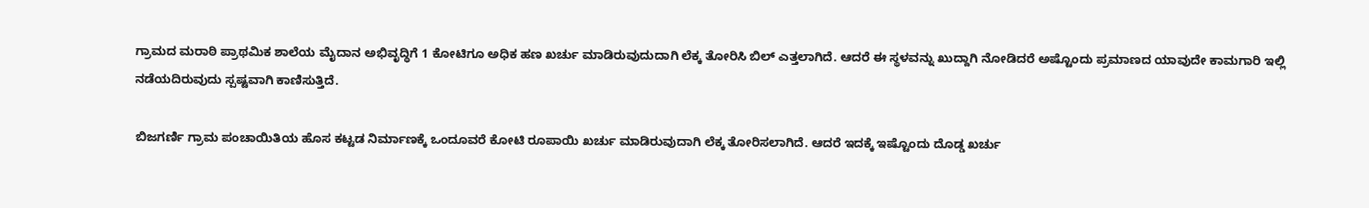ಗ್ರಾಮದ ಮರಾಠಿ ಪ್ರಾಥಮಿಕ ಶಾಲೆಯ ಮೈದಾನ ಅಭಿವೃದ್ಧಿಗೆ 1 ಕೋಟಿಗೂ ಅಧಿಕ ಹಣ ಖರ್ಚು ಮಾಡಿರುವುದುದಾಗಿ ಲೆಕ್ಕ ತೋರಿಸಿ ಬಿಲ್ ಎತ್ತಲಾಗಿದೆ. ಆದರೆ ಈ ಸ್ಥಳವನ್ನು ಖುದ್ದಾಗಿ ನೋಡಿದರೆ ಅಷ್ಟೊಂದು ಪ್ರಮಾಣದ ಯಾವುದೇ ಕಾಮಗಾರಿ ಇಲ್ಲಿ ನಡೆಯದಿರುವುದು ಸ್ಪಷ್ಟವಾಗಿ ಕಾಣಿಸುತ್ತಿದೆ.

ಬಿಜಗರ್ಣಿ ಗ್ರಾಮ ಪಂಚಾಯಿತಿಯ ಹೊಸ ಕಟ್ಟಡ ನಿರ್ಮಾಣಕ್ಕೆ ಒಂದೂವರೆ ಕೋಟಿ ರೂಪಾಯಿ ಖರ್ಚು ಮಾಡಿರುವುದಾಗಿ ಲೆಕ್ಕ ತೋರಿಸಲಾಗಿದೆ. ಆದರೆ ಇದಕ್ಕೆ ಇಷ್ಟೊಂದು ದೊಡ್ಡ ಖರ್ಚು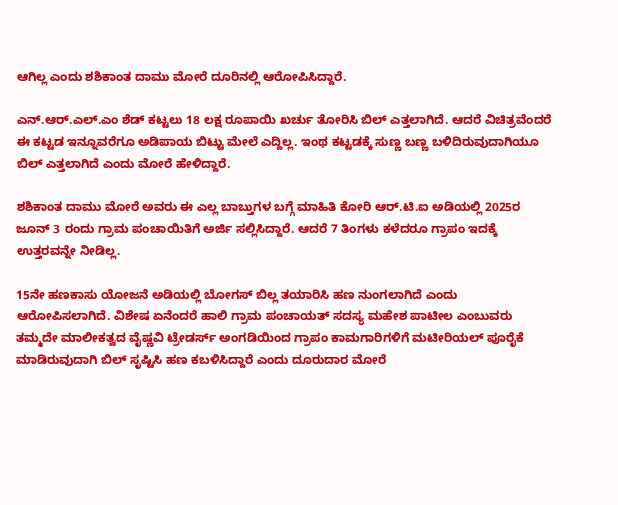ಆಗಿಲ್ಲ ಎಂದು ಶಶಿಕಾಂತ ದಾಮು ಮೋರೆ ದೂರಿನಲ್ಲಿ ಆರೋಪಿಸಿದ್ದಾರೆ.

ಎನ್.ಆರ್.ಎಲ್.ಎಂ ಶೆಡ್ ಕಟ್ಟಲು 18 ಲಕ್ಷ ರೂಪಾಯಿ ಖರ್ಚು ತೋರಿಸಿ ಬಿಲ್ ಎತ್ತಲಾಗಿದೆ. ಆದರೆ ವಿಚಿತ್ರವೆಂದರೆ ಈ ಕಟ್ಟಡ ಇನ್ನೂವರೆಗೂ ಅಡಿಪಾಯ ಬಿಟ್ಟು ಮೇಲೆ ಎದ್ದಿಲ್ಲ. ಇಂಥ ಕಟ್ಟಡಕ್ಕೆ ಸುಣ್ಣ ಬಣ್ಣ ಬಳಿದಿರುವುದಾಗಿಯೂ ಬಿಲ್ ಎತ್ತಲಾಗಿದೆ ಎಂದು ಮೋರೆ ಹೇಳಿದ್ದಾರೆ.

ಶಶಿಕಾಂತ ದಾಮು ಮೋರೆ ಅವರು ಈ ಎಲ್ಲ ಬಾಬ್ತುಗಳ ಬಗ್ಗೆ ಮಾಹಿತಿ ಕೋರಿ ಆರ್.ಟಿ.ಐ ಅಡಿಯಲ್ಲಿ 2025ರ ಜೂನ್ 3 ರಂದು ಗ್ರಾಮ ಪಂಚಾಯಿತಿಗೆ ಅರ್ಜಿ ಸಲ್ಲಿಸಿದ್ದಾರೆ. ಆದರೆ 7 ತಿಂಗಳು ಕಳೆದರೂ ಗ್ರಾಪಂ ಇದಕ್ಕೆ ಉತ್ತರವನ್ನೇ ನೀಡಿಲ್ಲ.

15ನೇ ಹಣಕಾಸು ಯೋಜನೆ ಅಡಿಯಲ್ಲಿ ಬೋಗಸ್ ಬಿಲ್ಲ ತಯಾರಿಸಿ ಹಣ ನುಂಗಲಾಗಿದೆ ಎಂದು ಆರೋಪಿಸಲಾಗಿದೆ. ವಿಶೇಷ ಏನೆಂದರೆ ಹಾಲಿ ಗ್ರಾಮ ಪಂಚಾಯತ್ ಸದಸ್ಯ ಮಹೇಶ ಪಾಟೀಲ ಎಂಬುವರು ತಮ್ಮದೇ ಮಾಲೀಕತ್ವದ ವೈಷ್ಣವಿ ಟ್ರೇಡರ್ಸ್ ಅಂಗಡಿಯಿಂದ ಗ್ರಾಪಂ ಕಾಮಗಾರಿಗಳಿಗೆ ಮಟೀರಿಯಲ್ ಪೂರೈಕೆ ಮಾಡಿರುವುದಾಗಿ ಬಿಲ್ ಸೃಷ್ಟಿಸಿ ಹಣ ಕಬಳಿಸಿದ್ದಾರೆ ಎಂದು ದೂರುದಾರ ಮೋರೆ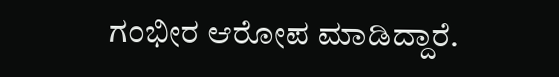ಗಂಭೀರ ಆರೋಪ ಮಾಡಿದ್ದಾರೆ.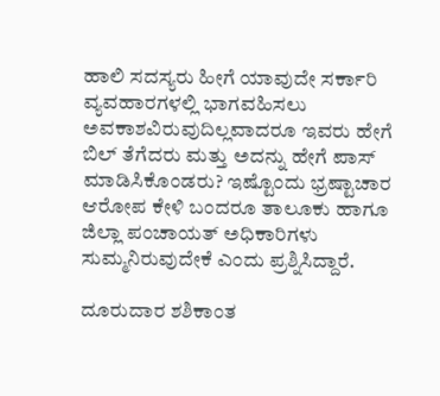ಹಾಲಿ ಸದಸ್ಯರು ಹೀಗೆ ಯಾವುದೇ ಸರ್ಕಾರಿ ವ್ಯವಹಾರಗಳಲ್ಲಿ ಭಾಗವಹಿಸಲು ಅವಕಾಶವಿರುವುದಿಲ್ಲವಾದರೂ ಇವರು ಹೇಗೆ ಬಿಲ್ ತೆಗೆದರು ಮತ್ತು ಅದನ್ನು ಹೇಗೆ ಪಾಸ್ ಮಾಡಿಸಿಕೊಂಡರು? ಇಷ್ಟೊಂದು ಭ್ರಷ್ಟಾಚಾರ ಆರೋಪ ಕೇಳಿ ಬಂದರೂ ತಾಲೂಕು ಹಾಗೂ ಜಿಲ್ಲಾ ಪಂಚಾಯತ್ ಅಧಿಕಾರಿಗಳು ಸುಮ್ಮನಿರುವುದೇಕೆ ಎಂದು ಪ್ರಶ್ನಿಸಿದ್ದಾರೆ.

ದೂರುದಾರ ಶಶಿಕಾಂತ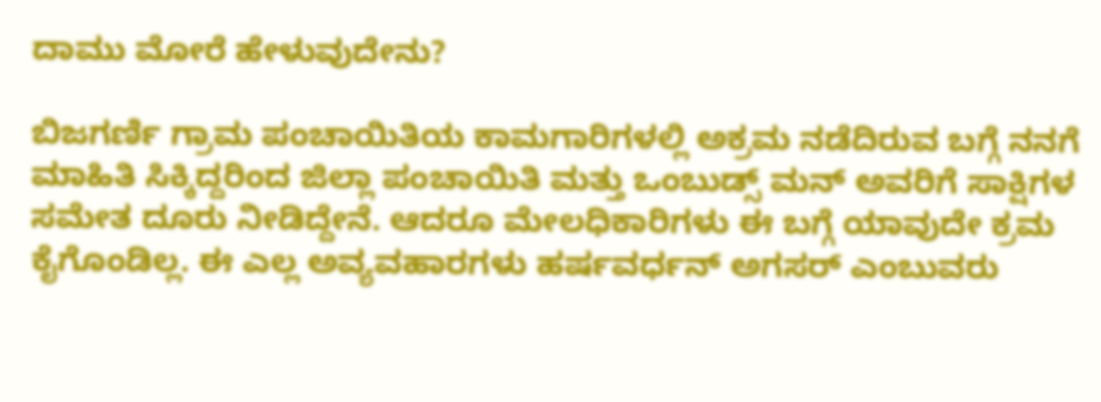ದಾಮು ಮೋರೆ ಹೇಳುವುದೇನು?

ಬಿಜಗರ್ಣಿ ಗ್ರಾಮ ಪಂಚಾಯಿತಿಯ ಕಾಮಗಾರಿಗಳಲ್ಲಿ ಅಕ್ರಮ ನಡೆದಿರುವ ಬಗ್ಗೆ ನನಗೆ ಮಾಹಿತಿ ಸಿಕ್ಕಿದ್ದರಿಂದ ಜಿಲ್ಲಾ ಪಂಚಾಯಿತಿ ಮತ್ತು ಒಂಬುಡ್ಸ್ ಮನ್ ಅವರಿಗೆ ಸಾಕ್ಷಿಗಳ ಸಮೇತ ದೂರು ನೀಡಿದ್ದೇನೆ. ಆದರೂ ಮೇಲಧಿಕಾರಿಗಳು ಈ ಬಗ್ಗೆ ಯಾವುದೇ ಕ್ರಮ ಕೈಗೊಂಡಿಲ್ಲ. ಈ ಎಲ್ಲ ಅವ್ಯವಹಾರಗಳು ಹರ್ಷವರ್ಧನ್ ಅಗಸರ್ ಎಂಬುವರು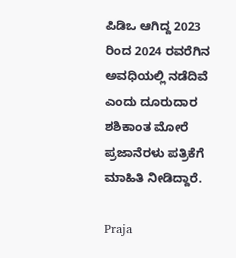ಪಿಡಿಒ ಆಗಿದ್ದ 2023 ರಿಂದ 2024 ರವರೆಗಿನ ಅವಧಿಯಲ್ಲಿ ನಡೆದಿವೆ ಎಂದು ದೂರುದಾರ ಶಶಿಕಾಂತ ಮೋರೆ ಪ್ರಜಾನೆರಳು ಪತ್ರಿಕೆಗೆ ಮಾಹಿತಿ ನೀಡಿದ್ದಾರೆ.

Praja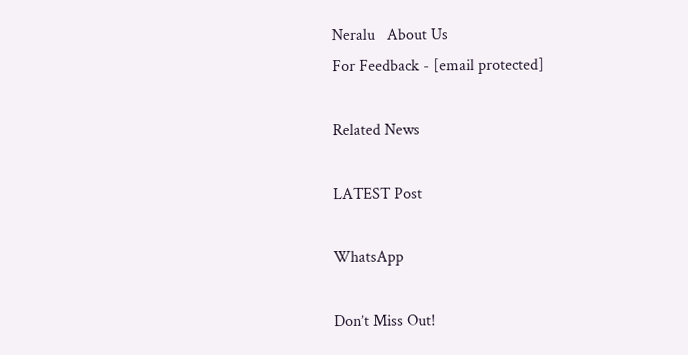Neralu   About Us
For Feedback - [email protected]

Related News

LATEST Post

WhatsApp

Don’t Miss Out!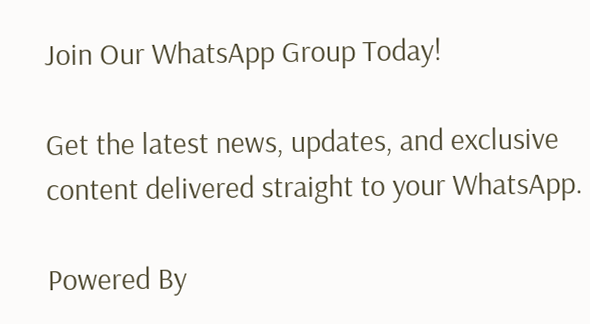Join Our WhatsApp Group Today!

Get the latest news, updates, and exclusive content delivered straight to your WhatsApp.

Powered By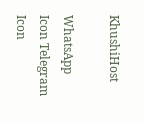KhushiHost

WhatsApp Icon Telegram Icon